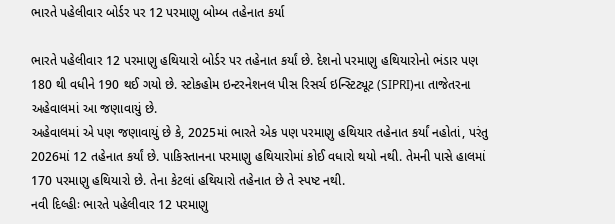ભારતે પહેલીવાર બોર્ડર પર 12 પરમાણુ બોમ્બ તહેનાત કર્યા

ભારતે પહેલીવાર 12 પરમાણુ હથિયારો બોર્ડર પર તહેનાત કર્યાં છે. દેશનો પરમાણુ હથિયારોનો ભંડાર પણ 180 થી વધીને 190 થઈ ગયો છે. સ્ટોકહોમ ઇન્ટરનેશનલ પીસ રિસર્ચ ઇન્સ્ટિટ્યૂટ (SIPRI)ના તાજેતરના અહેવાલમાં આ જણાવાયું છે.
અહેવાલમાં એ પણ જણાવાયું છે કે, 2025માં ભારતે એક પણ પરમાણુ હથિયાર તહેનાત કર્યાં નહોતાં, પરંતુ 2026માં 12 તહેનાત કર્યાં છે. પાકિસ્તાનના પરમાણુ હથિયારોમાં કોઈ વધારો થયો નથી. તેમની પાસે હાલમાં 170 પરમાણુ હથિયારો છે. તેના કેટલાં હથિયારો તહેનાત છે તે સ્પષ્ટ નથી.
નવી દિલ્હીઃ ભારતે પહેલીવાર 12 પરમાણુ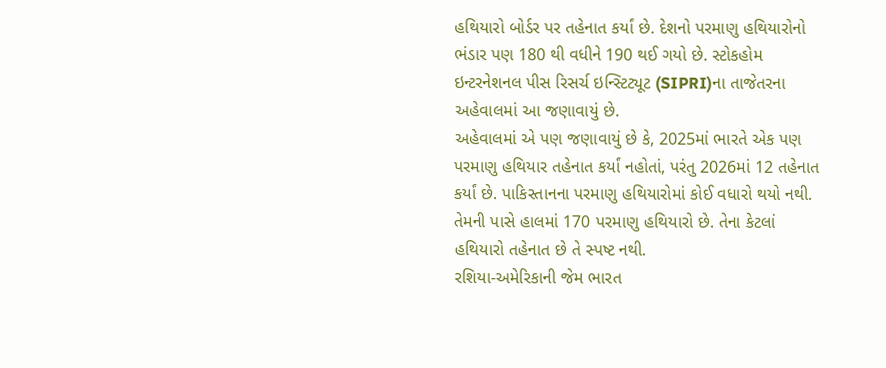હથિયારો બોર્ડર પર તહેનાત કર્યાં છે. દેશનો પરમાણુ હથિયારોનો ભંડાર પણ 180 થી વધીને 190 થઈ ગયો છે. સ્ટોકહોમ ઇન્ટરનેશનલ પીસ રિસર્ચ ઇન્સ્ટિટ્યૂટ (SIPRI)ના તાજેતરના અહેવાલમાં આ જણાવાયું છે.
અહેવાલમાં એ પણ જણાવાયું છે કે, 2025માં ભારતે એક પણ પરમાણુ હથિયાર તહેનાત કર્યાં નહોતાં, પરંતુ 2026માં 12 તહેનાત કર્યાં છે. પાકિસ્તાનના પરમાણુ હથિયારોમાં કોઈ વધારો થયો નથી. તેમની પાસે હાલમાં 170 પરમાણુ હથિયારો છે. તેના કેટલાં હથિયારો તહેનાત છે તે સ્પષ્ટ નથી.
રશિયા-અમેરિકાની જેમ ભારત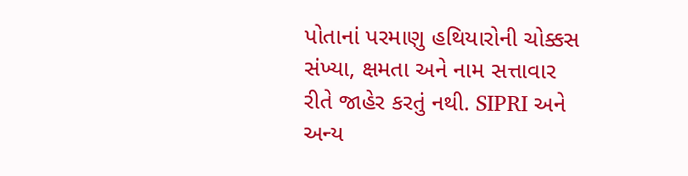પોતાનાં પરમાણુ હથિયારોની ચોક્કસ સંખ્યા, ક્ષમતા અને નામ સત્તાવાર રીતે જાહેર કરતું નથી. SIPRI અને અન્ય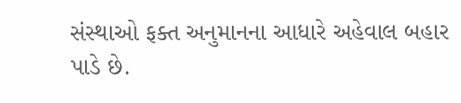સંસ્થાઓ ફક્ત અનુમાનના આધારે અહેવાલ બહાર પાડે છે.